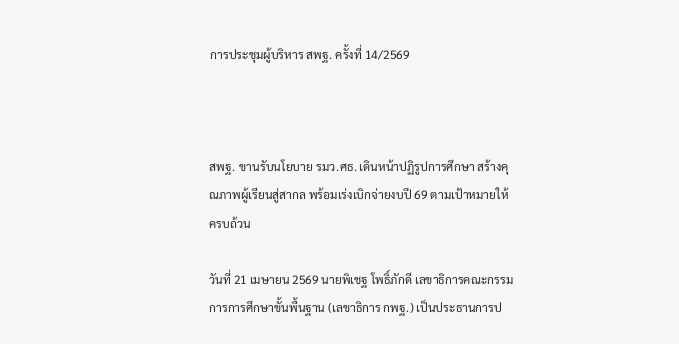การประชุมผู้บริหาร สพฐ. ครั้งที่ 14/2569



สพฐ. ขานรับนโยบาย รมว.ศธ. เดินหน้าปฏิรูปการศึกษา สร้างคุณภาพผู้เรียนสู่สากล พร้อมเร่งเบิกจ่ายงบปี 69 ตามเป้าหมายให้ครบถ้วน

วันที่ 21 เมษายน 2569 นายพิเชฐ โพธิ์ภักดี เลขาธิการคณะกรรมการการศึกษาขั้นพื้นฐาน (เลขาธิการ กพฐ.) เป็นประธานการป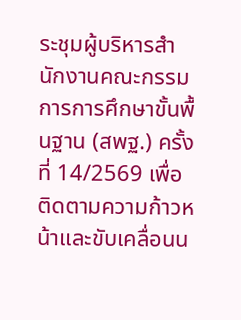ระชุมผู้บริหารสำนักงานคณะกรรมการการศึกษาขั้นพื้นฐาน (สพฐ.) ครั้งที่ 14/2569 เพื่อติดตามความก้าวหน้าและขับเคลื่อนน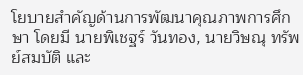โยบายสำคัญด้านการพัฒนาคุณภาพการศึกษา โดยมี นายพิเชฐร์ วันทอง, นายวิษณุ ทรัพย์สมบัติ และ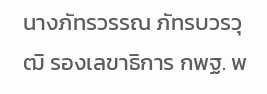นางภัทรวรรณ ภัทรบวรวุฒิ รองเลขาธิการ กพฐ. พ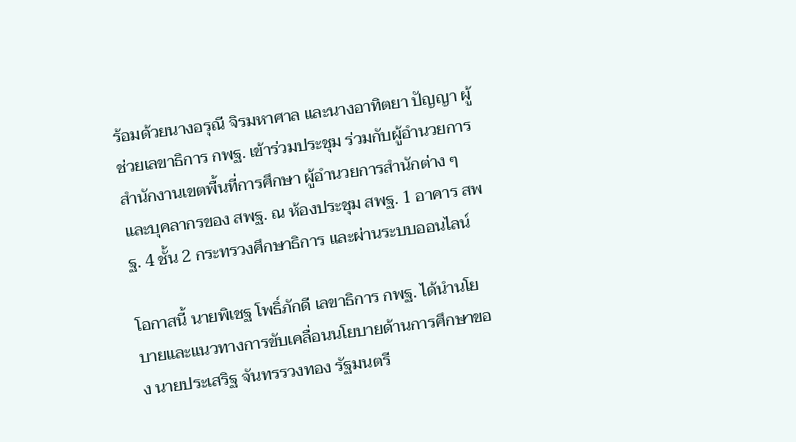ร้อมด้วยนางอรุณี จิรมหาศาล และนางอาทิตยา ปัญญา ผู้ช่วยเลขาธิการ กพฐ. เข้าร่วมประชุม ร่วมกับผู้อำนวยการสำนักงานเขตพื้นที่การศึกษา ผู้อำนวยการสำนักต่าง ๆ และบุคลากรของ สพฐ. ณ ห้องประชุม สพฐ. 1 อาคาร สพฐ. 4 ชั้น 2 กระทรวงศึกษาธิการ และผ่านระบบออนไลน์

โอกาสนี้ นายพิเชฐ โพธิ์ภักดี เลขาธิการ กพฐ. ได้นำนโยบายและแนวทางการขับเคลื่อนนโยบายด้านการศึกษาของ นายประเสริฐ จันทรรวงทอง รัฐมนตรี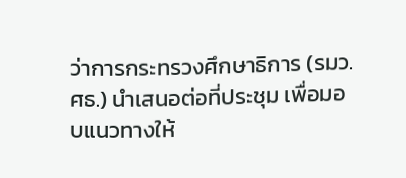ว่าการกระทรวงศึกษาธิการ (รมว.ศธ.) นำเสนอต่อที่ประชุม เพื่อมอบแนวทางให้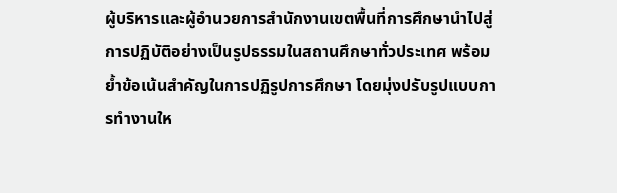ผู้บริหารและผู้อำนวยการสำนักงานเขตพื้นที่การศึกษานำไปสู่การปฏิบัติอย่างเป็นรูปธรรมในสถานศึกษาทั่วประเทศ พร้อมย้ำข้อเน้นสำคัญในการปฏิรูปการศึกษา โดยมุ่งปรับรูปแบบการทำงานให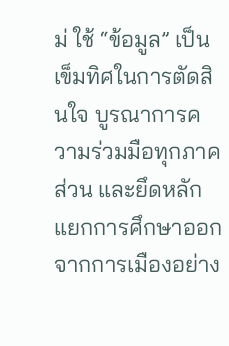ม่ ใช้ “ข้อมูล” เป็นเข็มทิศในการตัดสินใจ บูรณาการความร่วมมือทุกภาคส่วน และยึดหลักแยกการศึกษาออกจากการเมืองอย่าง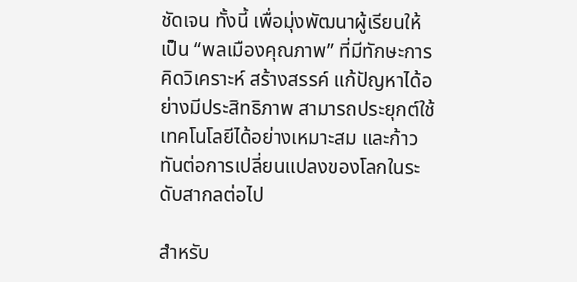ชัดเจน ทั้งนี้ เพื่อมุ่งพัฒนาผู้เรียนให้เป็น “พลเมืองคุณภาพ” ที่มีทักษะการคิดวิเคราะห์ สร้างสรรค์ แก้ปัญหาได้อย่างมีประสิทธิภาพ สามารถประยุกต์ใช้เทคโนโลยีได้อย่างเหมาะสม และก้าวทันต่อการเปลี่ยนแปลงของโลกในระดับสากลต่อไป

สำหรับ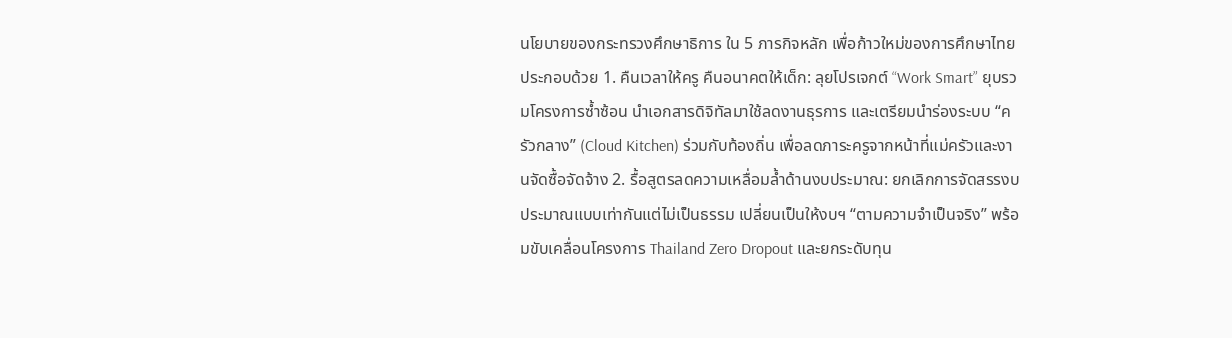นโยบายของกระทรวงศึกษาธิการ ใน 5 ภารกิจหลัก เพื่อก้าวใหม่ของการศึกษาไทย ประกอบด้วย 1. คืนเวลาให้ครู คืนอนาคตให้เด็ก: ลุยโปรเจกต์ “Work Smart” ยุบรวมโครงการซ้ำซ้อน นำเอกสารดิจิทัลมาใช้ลดงานธุรการ และเตรียมนำร่องระบบ “ครัวกลาง” (Cloud Kitchen) ร่วมกับท้องถิ่น เพื่อลดภาระครูจากหน้าที่แม่ครัวและงานจัดซื้อจัดจ้าง 2. รื้อสูตรลดความเหลื่อมล้ำด้านงบประมาณ: ยกเลิกการจัดสรรงบประมาณแบบเท่ากันแต่ไม่เป็นธรรม เปลี่ยนเป็นให้งบฯ “ตามความจำเป็นจริง” พร้อมขับเคลื่อนโครงการ Thailand Zero Dropout และยกระดับทุน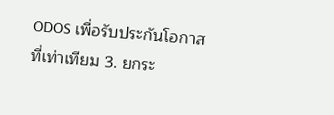ODOS เพื่อรับประกันโอกาสที่เท่าเทียม 3. ยกระ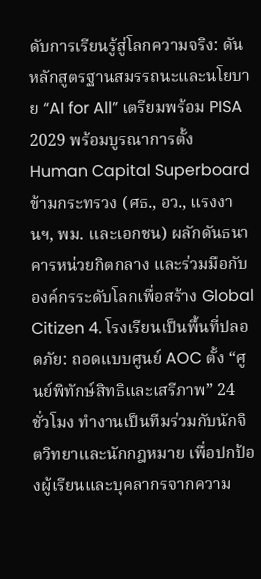ดับการเรียนรู้สู่โลกความจริง: ดันหลักสูตรฐานสมรรถนะและนโยบาย “AI for All” เตรียมพร้อม PISA 2029 พร้อมบูรณาการตั้ง Human Capital Superboard ข้ามกระทรวง (ศธ., อว., แรงงานฯ, พม. และเอกชน) ผลักดันธนาคารหน่วยกิตกลาง และร่วมมือกับองค์กรระดับโลกเพื่อสร้าง Global Citizen 4. โรงเรียนเป็นพื้นที่ปลอดภัย: ถอดแบบศูนย์ AOC ตั้ง “ศูนย์พิทักษ์สิทธิและเสรีภาพ” 24 ชั่วโมง ทำงานเป็นทีมร่วมกับนักจิตวิทยาและนักกฎหมาย เพื่อปกป้องผู้เรียนและบุคลากรจากความ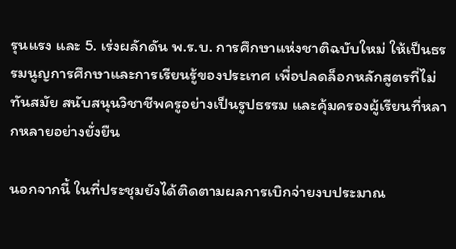รุนแรง และ 5. เร่งผลักดัน พ.ร.บ. การศึกษาแห่งชาติฉบับใหม่ ให้เป็นธรรมนูญการศึกษาและการเรียนรู้ของประเทศ เพื่อปลดล็อกหลักสูตรที่ไม่ทันสมัย สนับสนุนวิชาชีพครูอย่างเป็นรูปธรรม และคุ้มครองผู้เรียนที่หลากหลายอย่างยั่งยืน

นอกจากนี้ ในที่ประชุมยังได้ติดตามผลการเบิกจ่ายงบประมาณ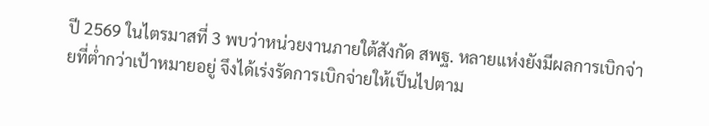ปี 2569 ในไตรมาสที่ 3 พบว่าหน่วยงานภายใต้สังกัด สพฐ. หลายแห่งยังมีผลการเบิกจ่ายที่ต่ำกว่าเป้าหมายอยู่ จึงได้เร่งรัดการเบิกจ่ายให้เป็นไปตาม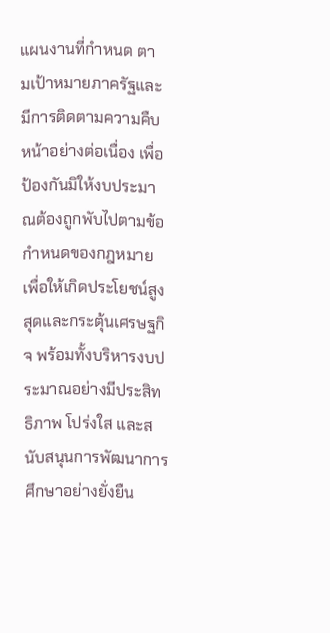แผนงานที่กำหนด ตามเป้าหมายภาครัฐและมีการติดตามความคืบหน้าอย่างต่อเนื่อง เพื่อป้องกันมิให้งบประมาณต้องถูกพับไปตามข้อกำหนดของกฎหมาย เพื่อให้เกิดประโยชน์สูงสุดและกระตุ้นเศรษฐกิจ พร้อมทั้งบริหารงบประมาณอย่างมีประสิทธิภาพ โปร่งใส และสนับสนุนการพัฒนาการศึกษาอย่างยั่งยืน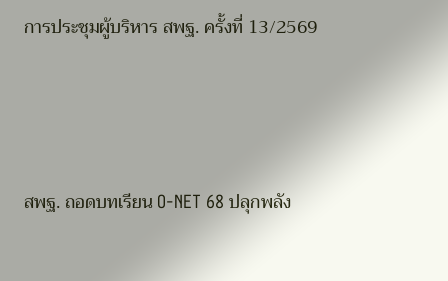การประชุมผู้บริหาร สพฐ. ครั้งที่ 13/2569




สพฐ. ถอดบทเรียน O-NET 68 ปลุกพลัง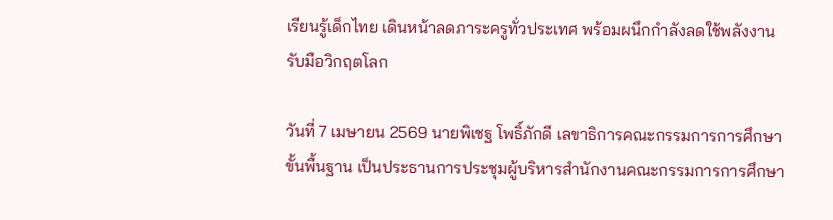เรียนรู้เด็กไทย เดินหน้าลดภาระครูทั่วประเทศ พร้อมผนึกกำลังลดใช้พลังงานรับมือวิกฤตโลก

วันที่ 7 เมษายน 2569 นายพิเชฐ โพธิ์ภักดี เลขาธิการคณะกรรมการการศึกษาขั้นพื้นฐาน เป็นประธานการประชุมผู้บริหารสำนักงานคณะกรรมการการศึกษา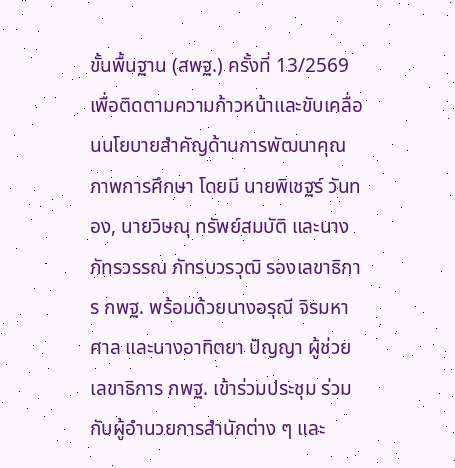ขั้นพื้นฐาน (สพฐ.) ครั้งที่ 13/2569 เพื่อติดตามความก้าวหน้าและขับเคลื่อนนโยบายสำคัญด้านการพัฒนาคุณภาพการศึกษา โดยมี นายพิเชฐร์ วันทอง, นายวิษณุ ทรัพย์สมบัติ และนางภัทรวรรณ ภัทรบวรวุฒิ รองเลขาธิการ กพฐ. พร้อมด้วยนางอรุณี จิรมหาศาล และนางอาทิตยา ปัญญา ผู้ช่วยเลขาธิการ กพฐ. เข้าร่วมประชุม ร่วมกับผู้อำนวยการสำนักต่าง ๆ และ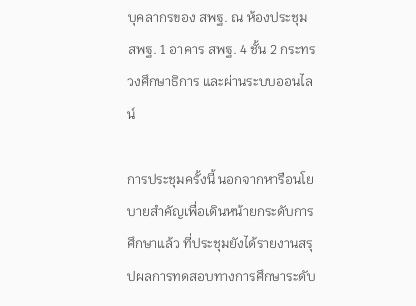บุคลากรของ สพฐ. ณ ห้องประชุม สพฐ. 1 อาคาร สพฐ. 4 ชั้น 2 กระทรวงศึกษาธิการ และผ่านระบบออนไลน์

การประชุมครั้งนี้ นอกจากหารือนโยบายสำคัญเพื่อเดินหน้ายกระดับการศึกษาแล้ว ที่ประชุมยังได้รายงานสรุปผลการทดสอบทางการศึกษาระดับ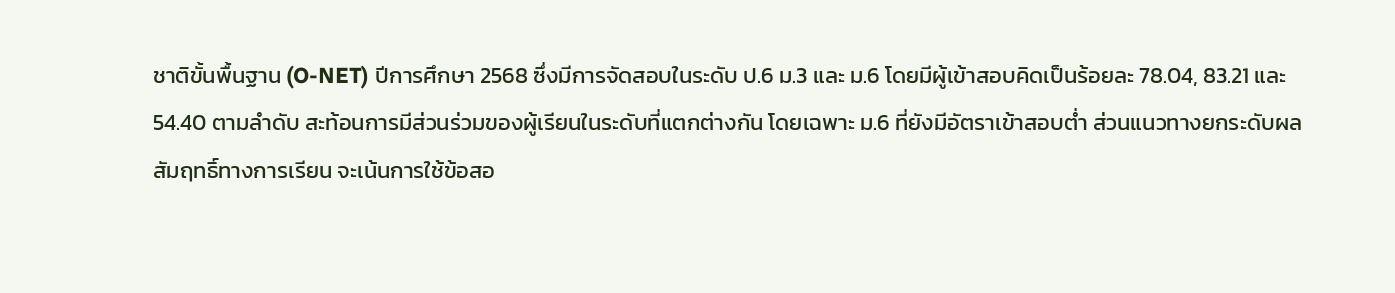ชาติขั้นพื้นฐาน (O-NET) ปีการศึกษา 2568 ซึ่งมีการจัดสอบในระดับ ป.6 ม.3 และ ม.6 โดยมีผู้เข้าสอบคิดเป็นร้อยละ 78.04, 83.21 และ 54.40 ตามลำดับ สะท้อนการมีส่วนร่วมของผู้เรียนในระดับที่แตกต่างกัน โดยเฉพาะ ม.6 ที่ยังมีอัตราเข้าสอบต่ำ ส่วนแนวทางยกระดับผลสัมฤทธิ์ทางการเรียน จะเน้นการใช้ข้อสอ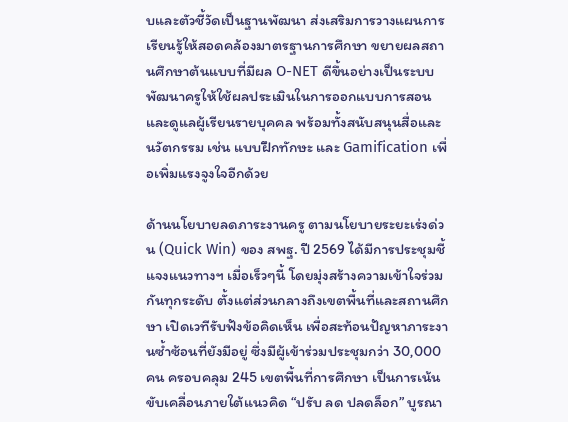บและตัวชี้วัดเป็นฐานพัฒนา ส่งเสริมการวางแผนการเรียนรู้ให้สอดคล้องมาตรฐานการศึกษา ขยายผลสถานศึกษาต้นแบบที่มีผล O-NET ดีขึ้นอย่างเป็นระบบ พัฒนาครูให้ใช้ผลประเมินในการออกแบบการสอนและดูแลผู้เรียนรายบุคคล พร้อมทั้งสนับสนุนสื่อและนวัตกรรม เช่น แบบฝึกทักษะ และ Gamification เพื่อเพิ่มแรงจูงใจอีกด้วย

ด้านนโยบายลดภาระงานครู ตามนโยบายระยะเร่งด่วน (Quick Win) ของ สพฐ. ปี 2569 ได้มีการประชุมชี้แจงแนวทางฯ เมื่อเร็วๆนี้ โดยมุ่งสร้างความเข้าใจร่วมกันทุกระดับ ตั้งแต่ส่วนกลางถึงเขตพื้นที่และสถานศึกษา เปิดเวทีรับฟังข้อคิดเห็น เพื่อสะท้อนปัญหาภาระงานซ้ำซ้อนที่ยังมีอยู่ ซึ่งมีผู้เข้าร่วมประชุมกว่า 30,000 คน ครอบคลุม 245 เขตพื้นที่การศึกษา เป็นการเน้นขับเคลื่อนภายใต้แนวคิด “ปรับ ลด ปลดล็อก” บูรณา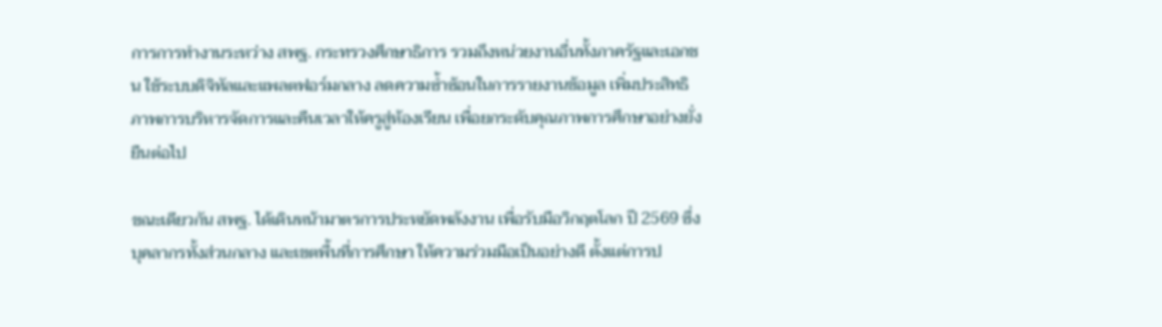การการทำงานระหว่าง สพฐ. กระทรวงศึกษาธิการ รวมถึงหน่วยงานอื่นทั้งภาครัฐและเอกชน ใช้ระบบดิจิทัลและแพลตฟอร์มกลาง ลดความซ้ำซ้อนในการรายงานข้อมูล เพิ่มประสิทธิภาพการบริหารจัดการและคืนเวลาให้ครูสู่ห้องเรียน เพื่อยกระดับคุณภาพการศึกษาอย่างยั่งยืนต่อไป

ขณะเดียวกัน สพฐ. ได้เดินหน้ามาตรการประหยัดพลังงาน เพื่อรับมือวิกฤตโลก ปี 2569 ซึ่งบุคลากรทั้งส่วนกลาง และเขตพื้นที่การศึกษา ให้ความร่วมมือเป็นอย่างดี ตั้งแต่การป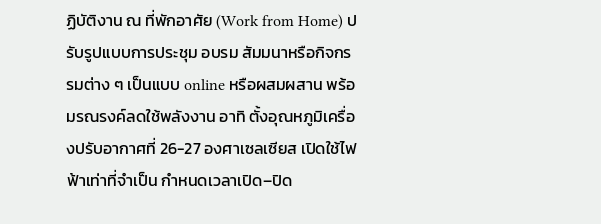ฏิบัติงาน ณ ที่พักอาศัย (Work from Home) ปรับรูปแบบการประชุม อบรม สัมมนาหรือกิจกรรมต่าง ๆ เป็นแบบ online หรือผสมผสาน พร้อมรณรงค์ลดใช้พลังงาน อาทิ ตั้งอุณหภูมิเครื่องปรับอากาศที่ 26-27 องศาเซลเซียส เปิดใช้ไฟฟ้าเท่าที่จำเป็น กำหนดเวลาเปิด–ปิด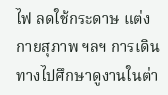ไฟ ลดใช้กระดาษ แต่งกายสุภาพ ฯลฯ การเดินทางไปศึกษาดูงานในต่า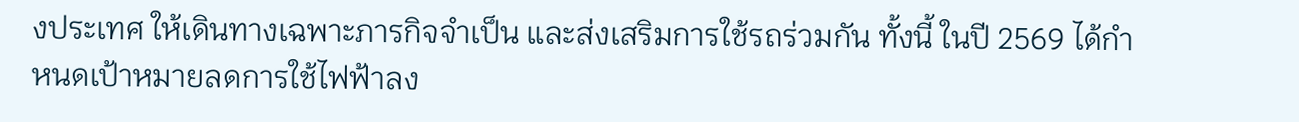งประเทศ ให้เดินทางเฉพาะภารกิจจำเป็น และส่งเสริมการใช้รถร่วมกัน ทั้งนี้ ในปี 2569 ได้กำหนดเป้าหมายลดการใช้ไฟฟ้าลง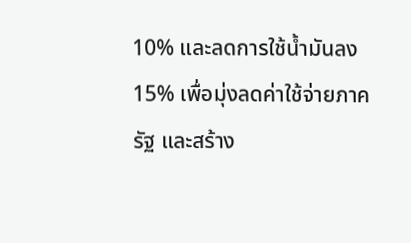10% และลดการใช้น้ำมันลง 15% เพื่อมุ่งลดค่าใช้จ่ายภาครัฐ และสร้าง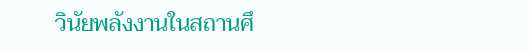วินัยพลังงานในสถานศึ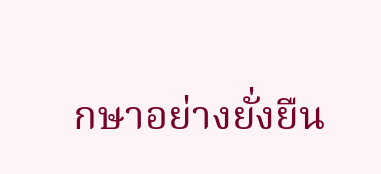กษาอย่างยั่งยืน